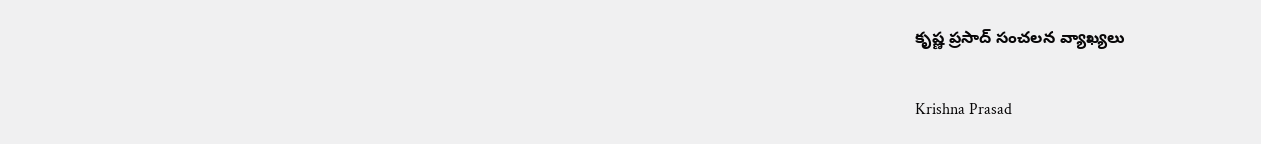కృష్ణ ప్రసాద్‌ సంచలన వ్యాఖ్యలు

Krishna Prasad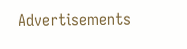Advertisements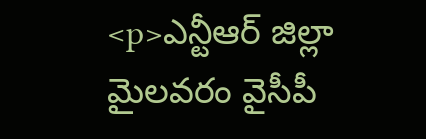<p>ఎన్టీఆర్ జిల్లా మైలవరం వైసీపీ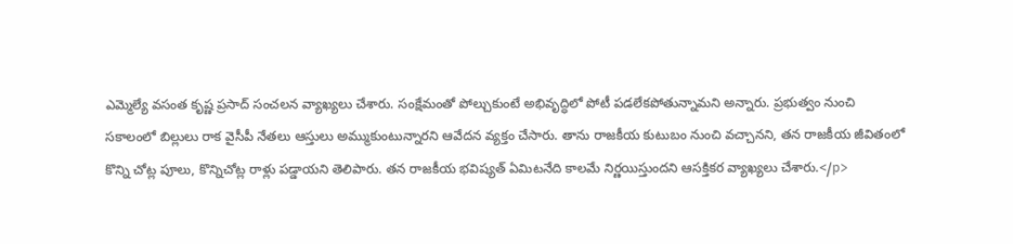ఎమ్మెల్యే వసంత కృష్ణ ప్రసాద్‌ సంచలన వ్యాఖ్యలు చేశారు. సంక్షేమంతో పోల్చుకుంటే అభివృద్ధిలో పోటీ పడలేకపోతున్నామని అన్నారు. ప్రభుత్వం నుంచి సకాలంలో బిల్లులు రాక వైసీపీ నేతలు ఆస్తులు అమ్ముకుంటున్నారని ఆవేదన వ్యక్తం చేసారు. తాను రాజకీయ కుటుబం నుంచి వచ్చానని, తన రాజకీయ జీవితంలో కొన్ని చోట్ల పూలు, కొన్నిచోట్ల రాళ్లు పడ్డాయని తెలిపారు. తన రాజకీయ భవిష్యత్‌ ఏమిటనేది కాలమే నిర్ణయిస్తుందని ఆసక్తికర వ్యాఖ్యలు చేశారు.</p>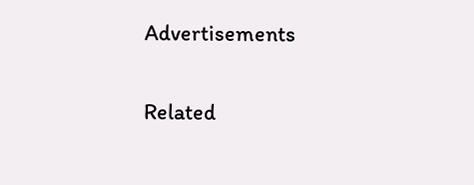Advertisements

Related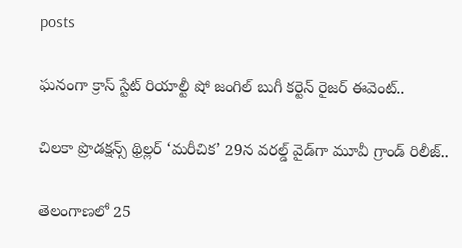posts

ఘనంగా క్రాస్ స్టేట్ రియాల్టీ షో జంగిల్ బుగీ కర్టెన్ రైజర్ ఈవెంట్..

చిలకా ప్రొడక్ష‌న్స్ థ్రిల్ల‌ర్ ‘మరీచిక’ 29న వరల్డ్ వైడ్‌గా మూవీ గ్రాండ్ రిలీజ్‌..

తెలంగాణలో 25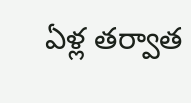ఏళ్ల తర్వాత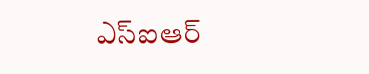ఎస్ఐఆర్